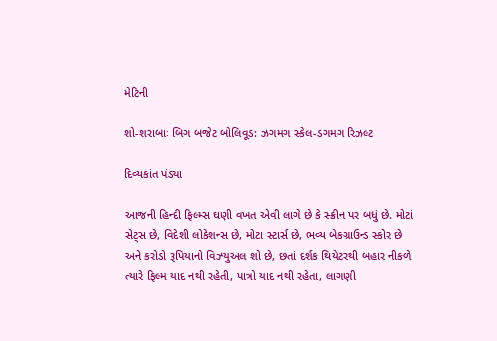મેટિની

શો-શરાબાઃ બિગ બજેટ બોલિવૂડ: ઝગમગ સ્કેલ-ડગમગ રિઝલ્ટ

દિવ્યકાંત પંડ્યા

આજની હિન્દી ફિલ્મ્સ ઘણી વખત એવી લાગે છે કે સ્ક્રીન પર બધું છે. મોટાં સેટ્સ છે, વિદેશી લોકેશન્સ છે, મોટા સ્ટાર્સ છે, ભવ્ય બેકગ્રાઉન્ડ સ્કોર છે અને કરોડો રૂપિયાનો વિઝ્યુઅલ શો છે, છતાં દર્શક થિયેટરથી બહાર નીકળે ત્યારે ફિલ્મ યાદ નથી રહેતી, પાત્રો યાદ નથી રહેતા, લાગણી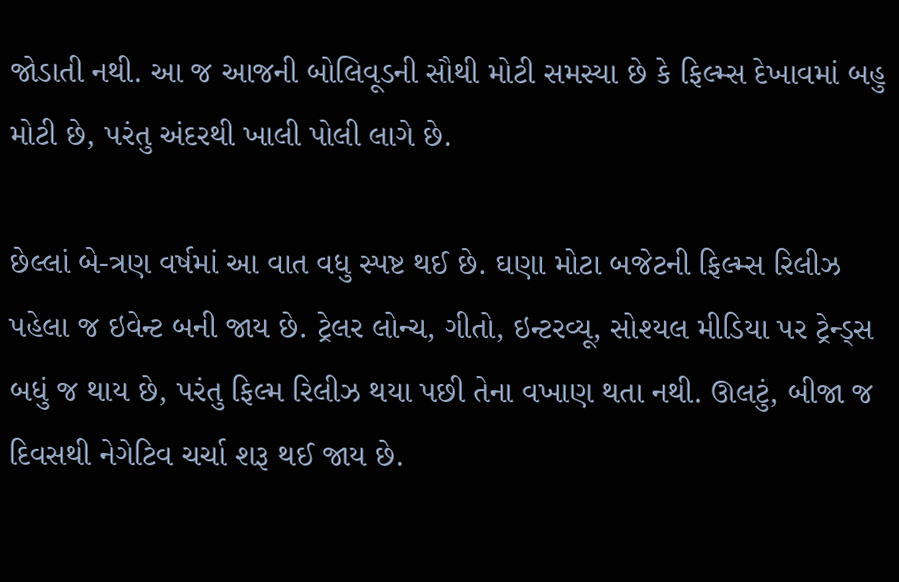જોડાતી નથી. આ જ આજની બોલિવૂડની સૌથી મોટી સમસ્યા છે કે ફિલ્મ્સ દેખાવમાં બહુ મોટી છે, પરંતુ અંદરથી ખાલી પોલી લાગે છે.

છેલ્લાં બે-ત્રણ વર્ષમાં આ વાત વધુ સ્પષ્ટ થઈ છે. ઘણા મોટા બજેટની ફિલ્મ્સ રિલીઝ પહેલા જ ઇવેન્ટ બની જાય છે. ટ્રેલર લોન્ચ, ગીતો, ઇન્ટરવ્યૂ, સોશ્યલ મીડિયા પર ટ્રેન્ડ્સ બધું જ થાય છે, પરંતુ ફિલ્મ રિલીઝ થયા પછી તેના વખાણ થતા નથી. ઊલટું, બીજા જ દિવસથી નેગેટિવ ચર્ચા શરૂ થઈ જાય છે.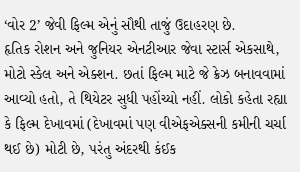‘વોર 2’ જેવી ફિલ્મ એનું સૌથી તાજું ઉદાહરણ છે.
હૃતિક રોશન અને જુનિયર એનટીઆર જેવા સ્ટાર્સ એકસાથે, મોટો સ્કેલ અને એક્શન. છતાં ફિલ્મ માટે જે ક્રેઝ બનાવવામાં આવ્યો હતો, તે થિયેટર સુધી પહોંચ્યો નહીં. લોકો કહેતા રહ્યા કે ફિલ્મ દેખાવમાં (દેખાવમાં પણ વીએફએક્સની કમીની ચર્ચા થઈ છે) મોટી છે, પરંતુ અંદરથી કંઈક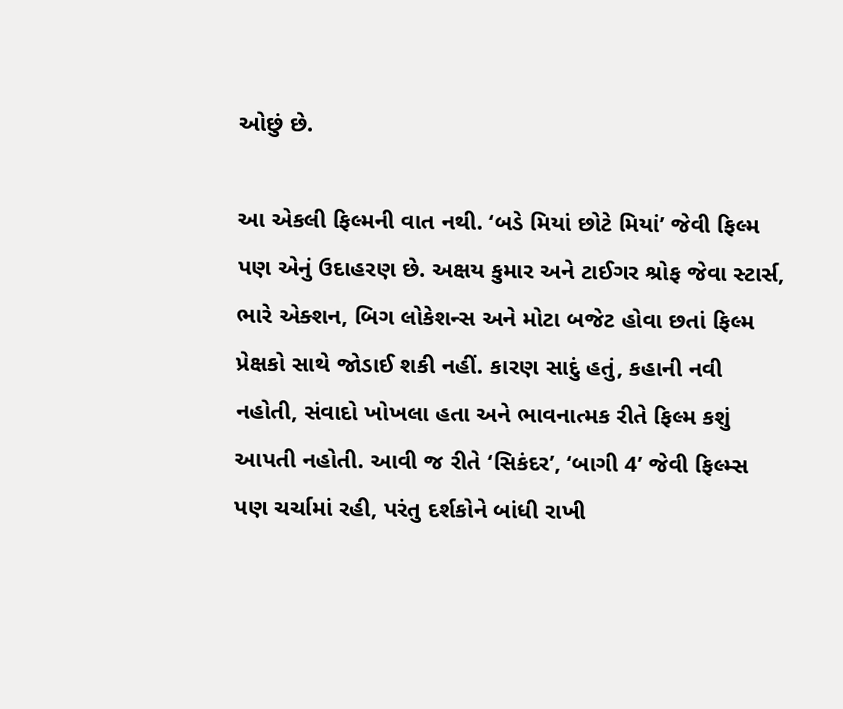ઓછું છે.

આ એકલી ફિલ્મની વાત નથી. ‘બડે મિયાં છોટે મિયાં’ જેવી ફિલ્મ પણ એનું ઉદાહરણ છે. અક્ષય કુમાર અને ટાઈગર શ્રોફ જેવા સ્ટાર્સ, ભારે એક્શન, બિગ લોકેશન્સ અને મોટા બજેટ હોવા છતાં ફિલ્મ પ્રેક્ષકો સાથે જોડાઈ શકી નહીં. કારણ સાદું હતું, કહાની નવી નહોતી, સંવાદો ખોખલા હતા અને ભાવનાત્મક રીતે ફિલ્મ કશું આપતી નહોતી. આવી જ રીતે ‘સિકંદર’, ‘બાગી 4’ જેવી ફિલ્મ્સ પણ ચર્ચામાં રહી, પરંતુ દર્શકોને બાંધી રાખી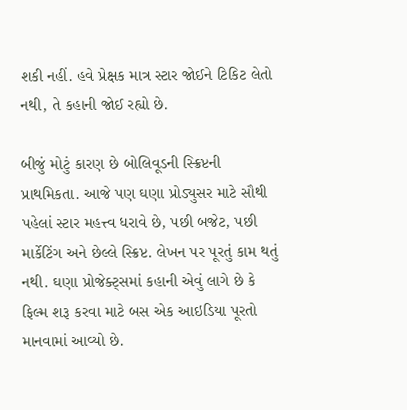શકી નહીં. હવે પ્રેક્ષક માત્ર સ્ટાર જોઈને ટિકિટ લેતો નથી, તે કહાની જોઈ રહ્યો છે.

બીજું મોટું કારણ છે બોલિવૂડની સ્ક્રિપ્ટની પ્રાથમિકતા. આજે પણ ઘણા પ્રોડ્યુસર માટે સૌથી પહેલાં સ્ટાર મહત્ત્વ ધરાવે છે, પછી બજેટ, પછી માર્કેટિંગ અને છેલ્લે સ્ક્રિપ્ટ. લેખન પર પૂરતું કામ થતું નથી. ઘણા પ્રોજેક્ટ્સમાં કહાની એવું લાગે છે કે ફિલ્મ શરૂ કરવા માટે બસ એક આઇડિયા પૂરતો માનવામાં આવ્યો છે.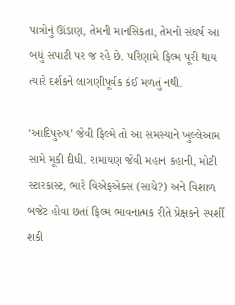પાત્રોનું ઊંડાણ, તેમની માનસિકતા, તેમનો સંઘર્ષ આ બધું સપાટી પર જ રહે છે. પરિણામે ફિલ્મ પૂરી થાય ત્યારે દર્શકને લાગણીપૂર્વક કંઈ મળતું નથી.

‘આદિપુરુષ’ જેવી ફિલ્મે તો આ સમસ્યાને ખુલ્લેઆમ સામે મૂકી દીધી. રામાયણ જેવી મહાન કહાની, મોટી સ્ટારકાસ્ટ, ભારે વિએફએક્સ (સાચે?) અને વિશાળ બજેટ હોવા છતાં ફિલ્મ ભાવનાત્મક રીતે પ્રેક્ષકને સ્પર્શી શકી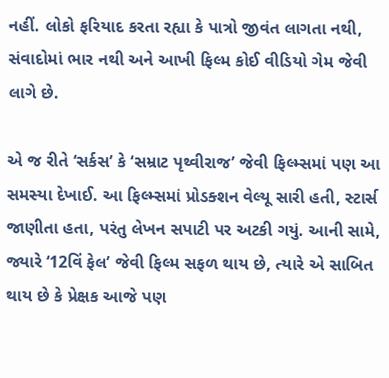નહીં. લોકો ફરિયાદ કરતા રહ્યા કે પાત્રો જીવંત લાગતા નથી, સંવાદોમાં ભાર નથી અને આખી ફિલ્મ કોઈ વીડિયો ગેમ જેવી લાગે છે.

એ જ રીતે ‘સર્કસ’ કે ‘સમ્રાટ પૃથ્વીરાજ’ જેવી ફિલ્મ્સમાં પણ આ સમસ્યા દેખાઈ. આ ફિલ્મ્સમાં પ્રોડક્શન વેલ્યૂ સારી હતી, સ્ટાર્સ જાણીતા હતા, પરંતુ લેખન સપાટી પર અટકી ગયું. આની સામે, જ્યારે ‘12વિં ફેલ’ જેવી ફિલ્મ સફળ થાય છે, ત્યારે એ સાબિત થાય છે કે પ્રેક્ષક આજે પણ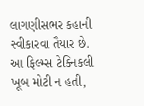લાગણીસભર કહાની સ્વીકારવા તૈયાર છે. આ ફિલ્મ્સ ટેક્નિકલી ખૂબ મોટી ન હતી,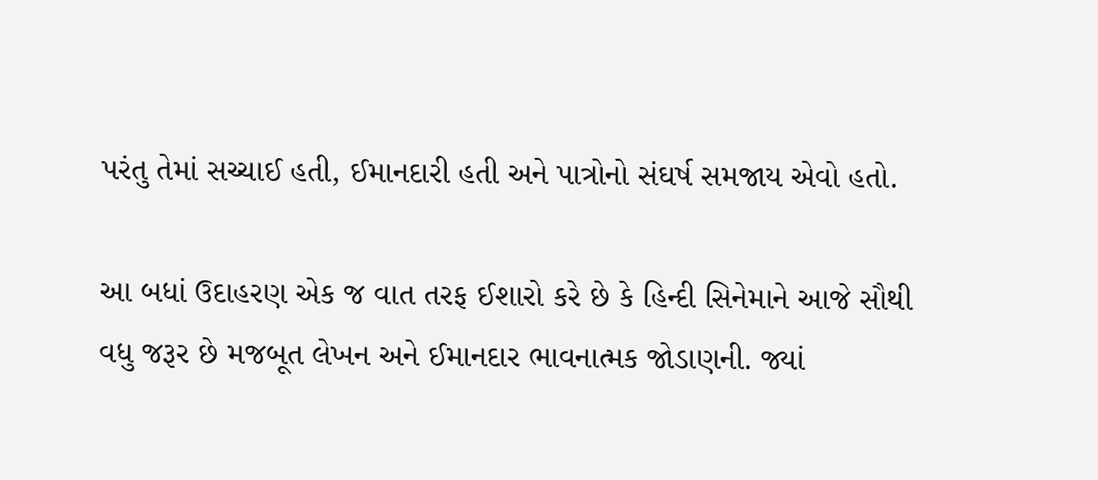પરંતુ તેમાં સચ્ચાઈ હતી, ઈમાનદારી હતી અને પાત્રોનો સંઘર્ષ સમજાય એવો હતો.

આ બધાં ઉદાહરણ એક જ વાત તરફ ઈશારો કરે છે કે હિન્દી સિનેમાને આજે સૌથી વધુ જરૂર છે મજબૂત લેખન અને ઈમાનદાર ભાવનાત્મક જોડાણની. જ્યાં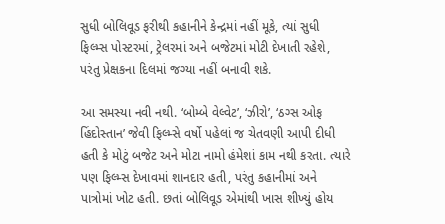સુધી બોલિવૂડ ફરીથી કહાનીને કેન્દ્રમાં નહીં મૂકે, ત્યાં સુધી ફિલ્મ્સ પોસ્ટરમાં, ટ્રેલરમાં અને બજેટમાં મોટી દેખાતી રહેશે, પરંતુ પ્રેક્ષકના દિલમાં જગ્યા નહીં બનાવી શકે.

આ સમસ્યા નવી નથી. ‘બોમ્બે વેલ્વેટ’, ‘ઝીરો’, ‘ઠગ્સ ઓફ હિંદોસ્તાન’ જેવી ફિલ્મ્સે વર્ષો પહેલાં જ ચેતવણી આપી દીધી હતી કે મોટું બજેટ અને મોટા નામો હંમેશાં કામ નથી કરતા. ત્યારે પણ ફિલ્મ્સ દેખાવમાં શાનદાર હતી, પરંતુ કહાનીમાં અને પાત્રોમાં ખોટ હતી. છતાં બોલિવૂડ એમાંથી ખાસ શીખ્યું હોય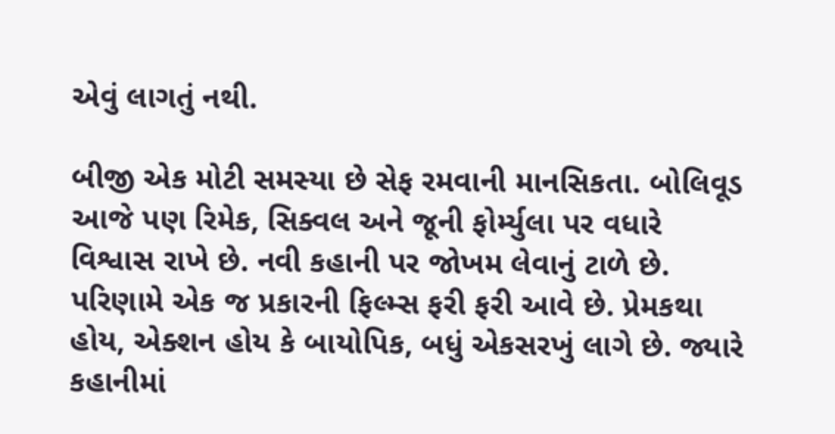એવું લાગતું નથી.

બીજી એક મોટી સમસ્યા છે સેફ રમવાની માનસિકતા. બોલિવૂડ આજે પણ રિમેક, સિક્વલ અને જૂની ફોર્મ્યુલા પર વધારે વિશ્વાસ રાખે છે. નવી કહાની પર જોખમ લેવાનું ટાળે છે. પરિણામે એક જ પ્રકારની ફિલ્મ્સ ફરી ફરી આવે છે. પ્રેમકથા હોય, એક્શન હોય કે બાયોપિક, બધું એકસરખું લાગે છે. જ્યારે કહાનીમાં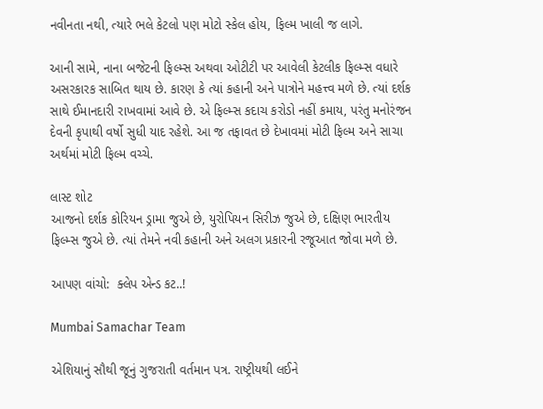નવીનતા નથી, ત્યારે ભલે કેટલો પણ મોટો સ્કેલ હોય, ફિલ્મ ખાલી જ લાગે.

આની સામે, નાના બજેટની ફિલ્મ્સ અથવા ઓટીટી પર આવેલી કેટલીક ફિલ્મ્સ વધારે અસરકારક સાબિત થાય છે. કારણ કે ત્યાં કહાની અને પાત્રોને મહત્ત્વ મળે છે. ત્યાં દર્શક સાથે ઈમાનદારી રાખવામાં આવે છે. એ ફિલ્મ્સ કદાચ કરોડો નહીં કમાય, પરંતુ મનોરંજન દેવની કૃપાથી વર્ષો સુધી યાદ રહેશે. આ જ તફાવત છે દેખાવમાં મોટી ફિલ્મ અને સાચા અર્થમાં મોટી ફિલ્મ વચ્ચે.

લાસ્ટ શોટ
આજનો દર્શક કોરિયન ડ્રામા જુએ છે, યુરોપિયન સિરીઝ જુએ છે, દક્ષિણ ભારતીય ફિલ્મ્સ જુએ છે. ત્યાં તેમને નવી કહાની અને અલગ પ્રકારની રજૂઆત જોવા મળે છે.

આપણ વાંચો:  ક્લેપ એન્ડ કટ..!

Mumbai Samachar Team

એશિયાનું સૌથી જૂનું ગુજરાતી વર્તમાન પત્ર. રાષ્ટ્રીયથી લઈને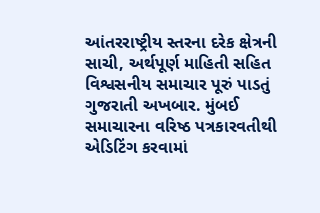આંતરરાષ્ટ્રીય સ્તરના દરેક ક્ષેત્રની સાચી, અર્થપૂર્ણ માહિતી સહિત વિશ્વસનીય સમાચાર પૂરું પાડતું ગુજરાતી અખબાર. મુંબઈ સમાચારના વરિષ્ઠ પત્રકારવતીથી એડિટિંગ કરવામાં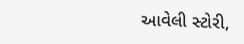આવેલી સ્ટોરી,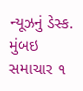ન્યૂઝનું ડેસ્ક. મુંબઇ સમાચાર ૧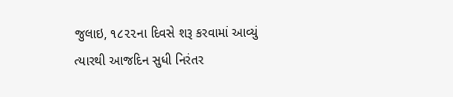જુલાઇ, ૧૮૨૨ના દિવસે શરૂ કરવામાં આવ્યું ત્યારથી આજદિન સુધી નિરંતર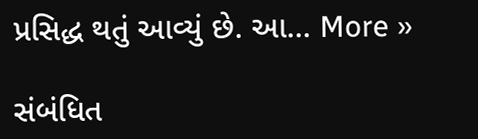પ્રસિદ્ધ થતું આવ્યું છે. આ… More »

સંબંધિત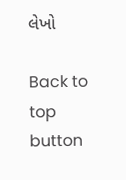લેખો

Back to top button